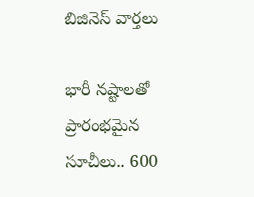బిజినెస్ వార్తలు

భారీ నష్టాలతో ప్రారంభమైన సూచీలు.. 600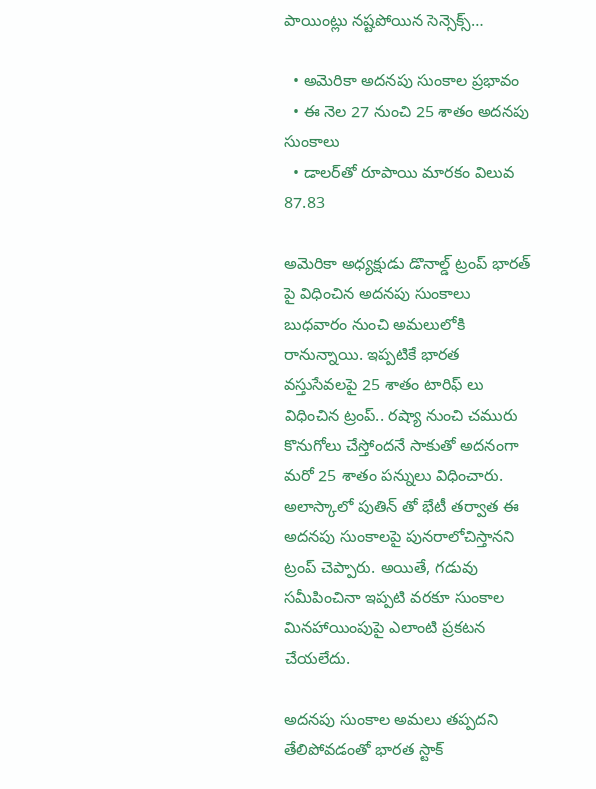పాయింట్లు నష్టపోయిన సెన్సెక్స్…

  • అమెరికా అదనపు సుంకాల ప్రభావం
  • ఈ నెల 27 నుంచి 25 శాతం అదనపు సుంకాలు
  • డాలర్‌తో రూపాయి మారకం విలువ 87.83

అమెరికా అధ్యక్షుడు డొనాల్డ్ ట్రంప్ భారత్ పై విధించిన అదనపు సుంకాలు బుధవారం నుంచి అమలులోకి రానున్నాయి. ఇప్పటికే భారత వస్తుసేవలపై 25 శాతం టారిఫ్ లు విధించిన ట్రంప్.. రష్యా నుంచి చమురు కొనుగోలు చేస్తోందనే సాకుతో అదనంగా మరో 25 శాతం పన్నులు విధించారు. అలాస్కాలో పుతిన్ తో భేటీ తర్వాత ఈ అదనపు సుంకాలపై పునరాలోచిస్తానని ట్రంప్ చెప్పారు. అయితే, గడువు సమీపించినా ఇప్పటి వరకూ సుంకాల మినహాయింపుపై ఎలాంటి ప్రకటన చేయలేదు.

అదనపు సుంకాల అమలు తప్పదని తేలిపోవడంతో భారత స్టాక్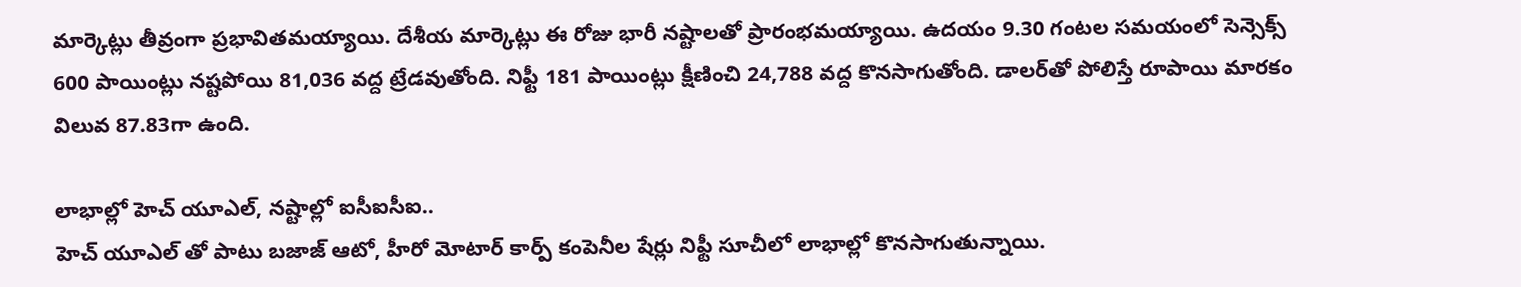మార్కెట్లు తీవ్రంగా ప్రభావితమయ్యాయి. దేశీయ మార్కెట్లు ఈ రోజు భారీ నష్టాలతో ప్రారంభమయ్యాయి. ఉదయం 9.30 గంటల సమయంలో సెన్సెక్స్‌  600 పాయింట్లు నష్టపోయి 81,036 వద్ద ట్రేడవుతోంది. నిఫ్టీ 181 పాయింట్లు క్షీణించి 24,788 వద్ద కొనసాగుతోంది. డాలర్‌తో పోలిస్తే రూపాయి మారకం విలువ 87.83గా ఉంది.

లాభాల్లో హెచ్ యూఎల్, నష్టాల్లో ఐసీఐసీఐ..
హెచ్ యూఎల్ తో పాటు బజాజ్ ఆటో, హీరో మోటార్ కార్ప్ కంపెనీల షేర్లు నిఫ్టీ సూచీలో లాభాల్లో కొనసాగుతున్నాయి.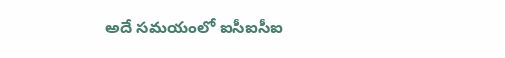అదే సమయంలో ఐసీఐసీఐ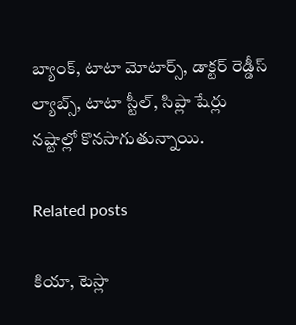బ్యాంక్, టాటా మోటార్స్‌, డాక్టర్ రెడ్డీస్ ల్యాబ్స్‌, టాటా స్టీల్, సిప్లా షేర్లు నష్టాల్లో కొనసాగుతున్నాయి.

Related posts

కియా, టెస్లా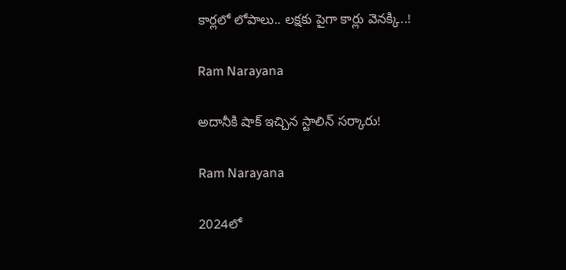కార్లలో లోపాలు.. లక్షకు పైగా కార్లు వెనక్కి..!

Ram Narayana

అదానీకి షాక్ ఇచ్చిన స్టాలిన్ సర్కారు!

Ram Narayana

2024లో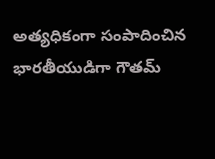అత్యధికంగా సంపాదించిన భారతీయుడిగా గౌతమ్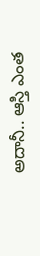అదానీ.. ఆస్తి ఎంత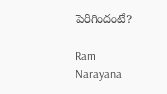పెరిగిందంటే?

Ram Narayana